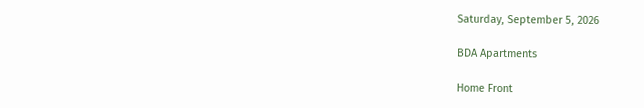Saturday, September 5, 2026

BDA Apartments

Home Front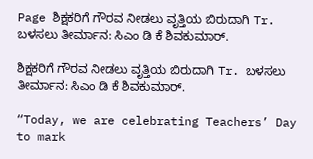Page ಶಿಕ್ಷಕರಿಗೆ ಗೌರವ ನೀಡಲು ವೃತ್ತಿಯ ಬಿರುದಾಗಿ Tr. ಬಳಸಲು ತೀರ್ಮಾನ: ಸಿಎಂ ಡಿ ಕೆ ಶಿವಕುಮಾರ್.

ಶಿಕ್ಷಕರಿಗೆ ಗೌರವ ನೀಡಲು ವೃತ್ತಿಯ ಬಿರುದಾಗಿ Tr. ಬಳಸಲು ತೀರ್ಮಾನ: ಸಿಎಂ ಡಿ ಕೆ ಶಿವಕುಮಾರ್.

“Today, we are celebrating Teachers’ Day to mark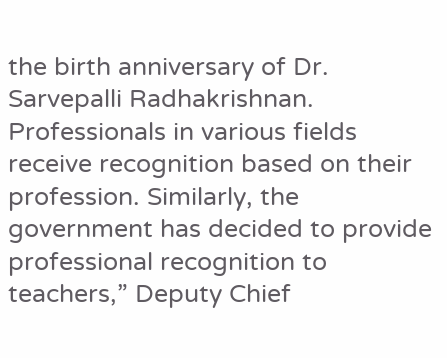the birth anniversary of Dr. Sarvepalli Radhakrishnan. Professionals in various fields receive recognition based on their profession. Similarly, the government has decided to provide professional recognition to teachers,” Deputy Chief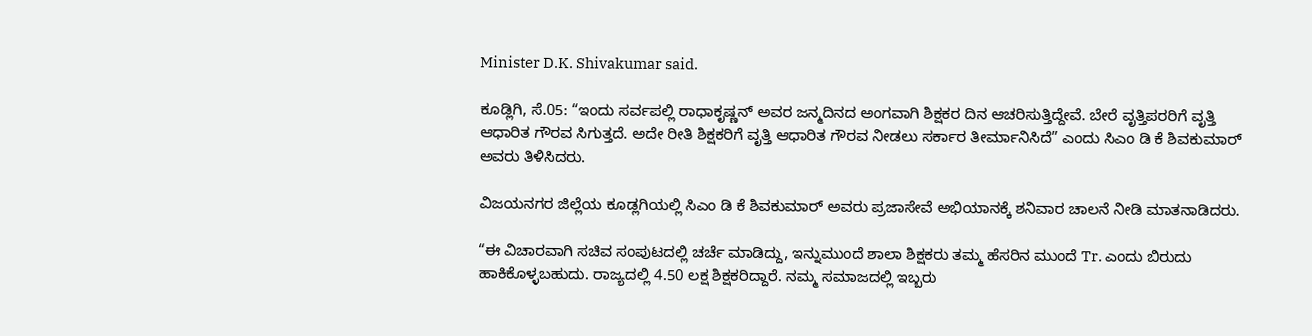Minister D.K. Shivakumar said.

ಕೂಡ್ಲಿಗಿ, ಸೆ.05: “ಇಂದು ಸರ್ವಪಲ್ಲಿ ರಾಧಾಕೃಷ್ಣನ್ ಅವರ ಜನ್ಮದಿನದ ಅಂಗವಾಗಿ ಶಿಕ್ಷಕರ ದಿನ ಆಚರಿಸುತ್ತಿದ್ದೇವೆ. ಬೇರೆ ವೃತ್ತಿಪರರಿಗೆ ವೃತ್ತಿ ಆಧಾರಿತ ಗೌರವ ಸಿಗುತ್ತದೆ. ಅದೇ ರೀತಿ ಶಿಕ್ಷಕರಿಗೆ ವೃತ್ತಿ ಆಧಾರಿತ ಗೌರವ ನೀಡಲು ಸರ್ಕಾರ ತೀರ್ಮಾನಿಸಿದೆ” ಎಂದು ಸಿಎಂ ಡಿ ಕೆ ಶಿವಕುಮಾರ್ ಅವರು ತಿಳಿಸಿದರು.

ವಿಜಯನಗರ ಜಿಲ್ಲೆಯ ಕೂಡ್ಲಗಿಯಲ್ಲಿ ಸಿಎಂ ಡಿ ಕೆ ಶಿವಕುಮಾರ್ ಅವರು ಪ್ರಜಾಸೇವೆ ಅಭಿಯಾನಕ್ಕೆ ಶನಿವಾರ ಚಾಲನೆ ನೀಡಿ ಮಾತನಾಡಿದರು.

“ಈ ವಿಚಾರವಾಗಿ ಸಚಿವ ಸಂಪುಟದಲ್ಲಿ ಚರ್ಚೆ ಮಾಡಿದ್ದು, ಇನ್ನುಮುಂದೆ ಶಾಲಾ ಶಿಕ್ಷಕರು ತಮ್ಮ ಹೆಸರಿನ ಮುಂದೆ Tr. ಎಂದು ಬಿರುದು ಹಾಕಿಕೊಳ್ಳಬಹುದು. ರಾಜ್ಯದಲ್ಲಿ 4.50 ಲಕ್ಷ ಶಿಕ್ಷಕರಿದ್ದಾರೆ. ನಮ್ಮ ಸಮಾಜದಲ್ಲಿ ಇಬ್ಬರು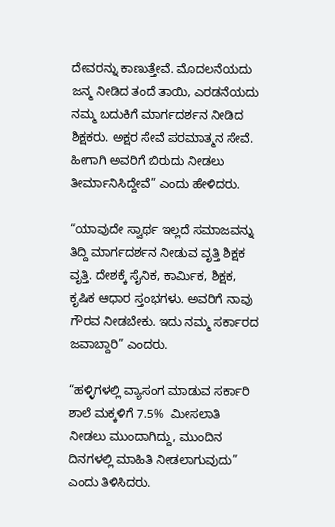ದೇವರನ್ನು ಕಾಣುತ್ತೇವೆ. ಮೊದಲನೆಯದು ಜನ್ಮ ನೀಡಿದ ತಂದೆ ತಾಯಿ, ಎರಡನೆಯದು ನಮ್ಮ ಬದುಕಿಗೆ ಮಾರ್ಗದರ್ಶನ ನೀಡಿದ ಶಿಕ್ಷಕರು. ಅಕ್ಷರ ಸೇವೆ ಪರಮಾತ್ಮನ ಸೇವೆ. ಹೀಗಾಗಿ ಅವರಿಗೆ ಬಿರುದು ನೀಡಲು ತೀರ್ಮಾನಿಸಿದ್ದೇವೆ” ಎಂದು ಹೇಳಿದರು.

“ಯಾವುದೇ ಸ್ವಾರ್ಥ ಇಲ್ಲದೆ ಸಮಾಜವನ್ನು ತಿದ್ದಿ ಮಾರ್ಗದರ್ಶನ ನೀಡುವ ವೃತ್ತಿ ಶಿಕ್ಷಕ ವೃತ್ತಿ. ದೇಶಕ್ಕೆ ಸೈನಿಕ, ಕಾರ್ಮಿಕ, ಶಿಕ್ಷಕ, ಕೃಷಿಕ ಆಧಾರ ಸ್ತಂಭಗಳು. ಅವರಿಗೆ ನಾವು ಗೌರವ ನೀಡಬೇಕು. ಇದು ನಮ್ಮ ಸರ್ಕಾರದ ಜವಾಬ್ದಾರಿ” ಎಂದರು.

“ಹಳ್ಳಿಗಳಲ್ಲಿ ವ್ಯಾಸಂಗ ಮಾಡುವ ಸರ್ಕಾರಿ ಶಾಲೆ ಮಕ್ಕಳಿಗೆ 7.5%  ಮೀಸಲಾತಿ ನೀಡಲು ಮುಂದಾಗಿದ್ದು, ಮುಂದಿನ ದಿನಗಳಲ್ಲಿ ಮಾಹಿತಿ ನೀಡಲಾಗುವುದು” ಎಂದು ತಿಳಿಸಿದರು.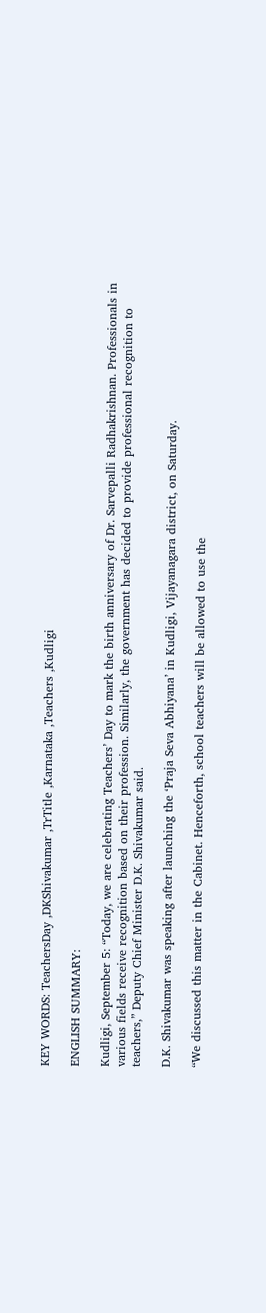KEY WORDS: TeachersDay ,DKShivakumar ,TrTitle ,Karnataka ,Teachers ,Kudligi

ENGLISH SUMMARY:

Kudligi, September 5: “Today, we are celebrating Teachers’ Day to mark the birth anniversary of Dr. Sarvepalli Radhakrishnan. Professionals in various fields receive recognition based on their profession. Similarly, the government has decided to provide professional recognition to teachers,” Deputy Chief Minister D.K. Shivakumar said.

D.K. Shivakumar was speaking after launching the ‘Praja Seva Abhiyana’ in Kudligi, Vijayanagara district, on Saturday.

“We discussed this matter in the Cabinet. Henceforth, school teachers will be allowed to use the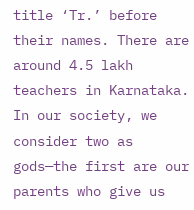title ‘Tr.’ before their names. There are around 4.5 lakh teachers in Karnataka. In our society, we consider two as gods—the first are our parents who give us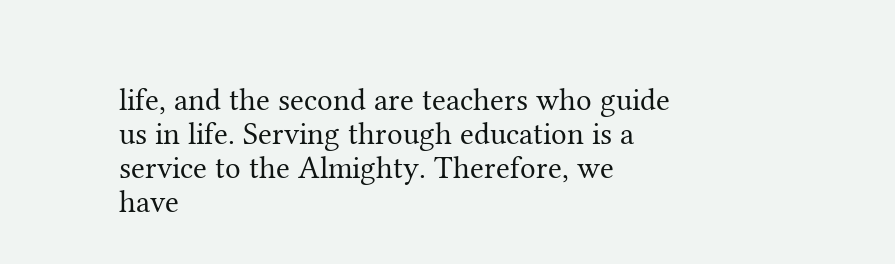life, and the second are teachers who guide us in life. Serving through education is a service to the Almighty. Therefore, we have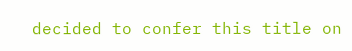decided to confer this title on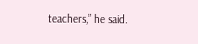teachers,” he said.